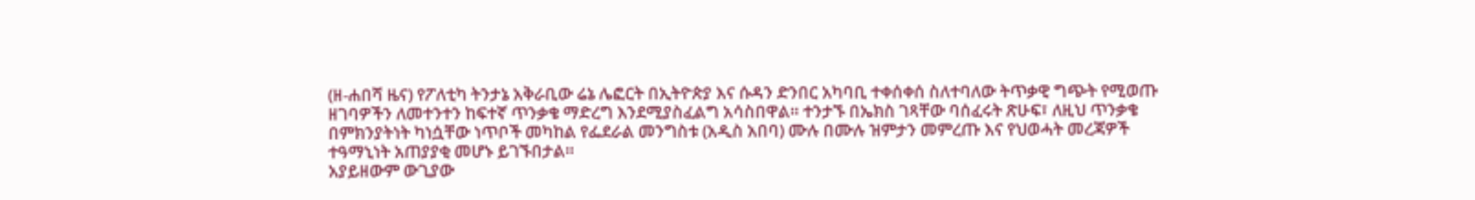(ዘ-ሐበሻ ዜና) የፖለቲካ ትንታኔ አቅራቢው ሬኔ ሌፎርት በኢትዮጵያ እና ሱዳን ድንበር አካባቢ ተቀሰቀሰ ስለተባለው ትጥቃዊ ግጭት የሚወጡ ዘገባዎችን ለመተንተን ከፍተኛ ጥንቃቄ ማድረግ እንደሚያስፈልግ አሳስበዋል። ተንታኙ በኤክስ ገጻቸው ባሰፈሩት ጽሁፍ፣ ለዚህ ጥንቃቄ በምክንያትነት ካነሷቸው ነጥቦች መካከል የፌደራል መንግስቱ (አዲስ አበባ) ሙሉ በሙሉ ዝምታን መምረጡ እና የህወሓት መረጃዎች ተዓማኒነት አጠያያቂ መሆኑ ይገኙበታል።
አያይዘውም ውጊያው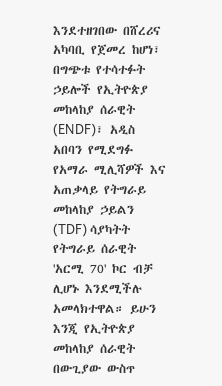እንደተዘገበው በሸረሪና አካባቢ የጀመረ ከሆነ፣ በግጭቱ የተሳተፉት ኃይሎች የኢትዮጵያ መከላከያ ሰራዊት (ENDF)፣ አዲስ አበባን የሚደግፉ የአማራ ሚሊሻዎች እና አጠቃላይ የትግራይ መከላከያ ኃይልን (TDF) ሳያካትት የትግራይ ሰራዊት 'አርሚ 70' ኮር ብቻ ሊሆኑ እንደሚችሉ አመላክተዋል። ይሁን እንጂ የኢትዮጵያ መከላከያ ሰራዊት በውጊያው ውስጥ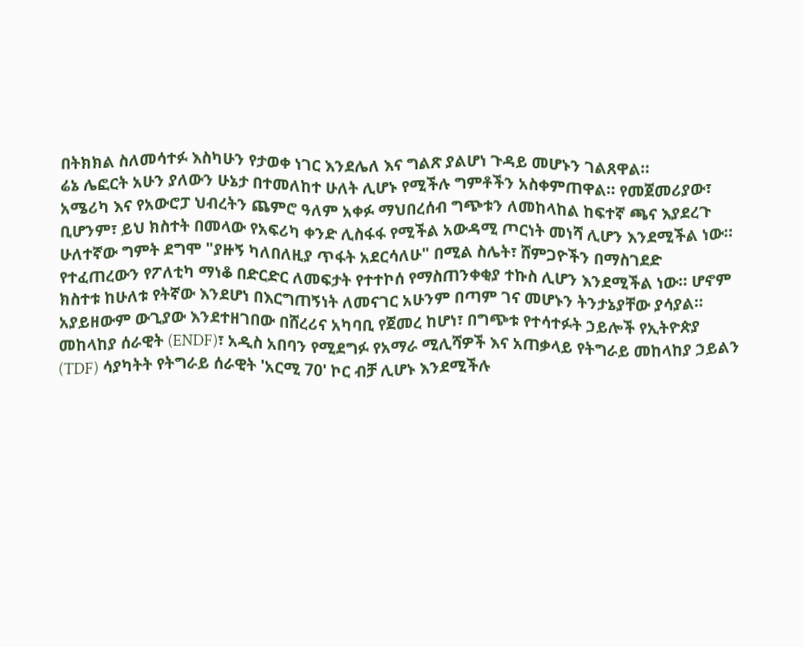በትክክል ስለመሳተፉ እስካሁን የታወቀ ነገር እንደሌለ እና ግልጽ ያልሆነ ጉዳይ መሆኑን ገልጸዋል።
ሬኔ ሌፎርት አሁን ያለውን ሁኔታ በተመለከተ ሁለት ሊሆኑ የሚችሉ ግምቶችን አስቀምጠዋል። የመጀመሪያው፣ አሜሪካ እና የአውሮፓ ህብረትን ጨምሮ ዓለም አቀፉ ማህበረሰብ ግጭቱን ለመከላከል ከፍተኛ ጫና እያደረጉ ቢሆንም፣ ይህ ክስተት በመላው የአፍሪካ ቀንድ ሊስፋፋ የሚችል አውዳሚ ጦርነት መነሻ ሊሆን እንደሚችል ነው።
ሁለተኛው ግምት ደግሞ "ያዙኝ ካለበለዚያ ጥፋት አደርሳለሁ" በሚል ስሌት፣ ሸምጋዮችን በማስገደድ የተፈጠረውን የፖለቲካ ማነቆ በድርድር ለመፍታት የተተኮሰ የማስጠንቀቂያ ተኩስ ሊሆን እንደሚችል ነው። ሆኖም ክስተቱ ከሁለቱ የትኛው እንደሆነ በእርግጠኝነት ለመናገር አሁንም በጣም ገና መሆኑን ትንታኔያቸው ያሳያል።
አያይዘውም ውጊያው እንደተዘገበው በሸረሪና አካባቢ የጀመረ ከሆነ፣ በግጭቱ የተሳተፉት ኃይሎች የኢትዮጵያ መከላከያ ሰራዊት (ENDF)፣ አዲስ አበባን የሚደግፉ የአማራ ሚሊሻዎች እና አጠቃላይ የትግራይ መከላከያ ኃይልን (TDF) ሳያካትት የትግራይ ሰራዊት 'አርሚ 70' ኮር ብቻ ሊሆኑ እንደሚችሉ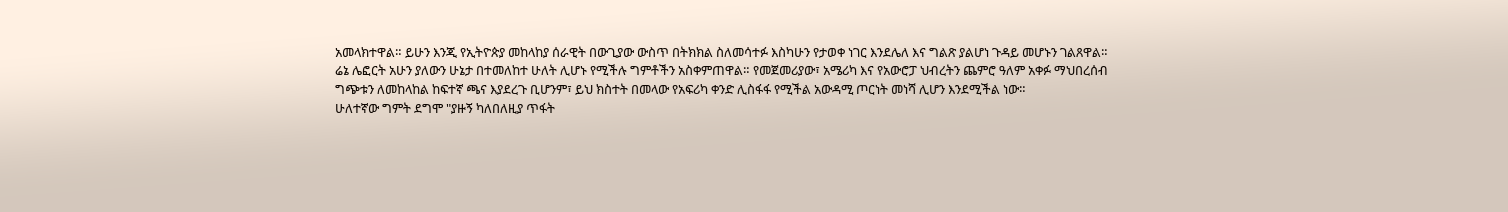አመላክተዋል። ይሁን እንጂ የኢትዮጵያ መከላከያ ሰራዊት በውጊያው ውስጥ በትክክል ስለመሳተፉ እስካሁን የታወቀ ነገር እንደሌለ እና ግልጽ ያልሆነ ጉዳይ መሆኑን ገልጸዋል።
ሬኔ ሌፎርት አሁን ያለውን ሁኔታ በተመለከተ ሁለት ሊሆኑ የሚችሉ ግምቶችን አስቀምጠዋል። የመጀመሪያው፣ አሜሪካ እና የአውሮፓ ህብረትን ጨምሮ ዓለም አቀፉ ማህበረሰብ ግጭቱን ለመከላከል ከፍተኛ ጫና እያደረጉ ቢሆንም፣ ይህ ክስተት በመላው የአፍሪካ ቀንድ ሊስፋፋ የሚችል አውዳሚ ጦርነት መነሻ ሊሆን እንደሚችል ነው።
ሁለተኛው ግምት ደግሞ "ያዙኝ ካለበለዚያ ጥፋት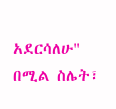አደርሳለሁ" በሚል ስሌት፣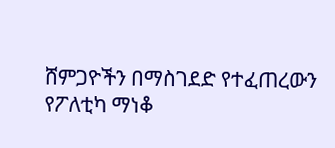ሸምጋዮችን በማስገደድ የተፈጠረውን የፖለቲካ ማነቆ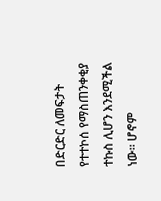በድርድር ለመፍታት የተተኮሰ የማስጠንቀቂያ ተኩስ ሊሆን እንደሚችል ነው። ሆኖም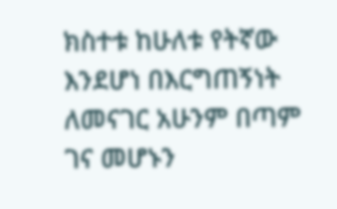ክስተቱ ከሁለቱ የትኛው እንደሆነ በእርግጠኝነት ለመናገር አሁንም በጣም ገና መሆኑን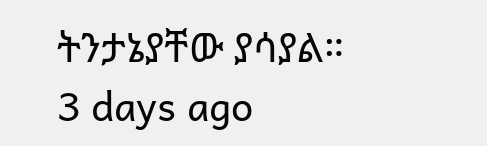ትንታኔያቸው ያሳያል።
3 days ago